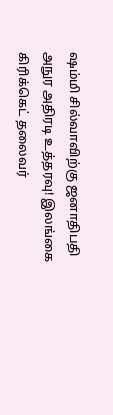ஷம்மி சில்வாவிற்கு ஜனாதிபதி அநுர அதிரடி உத்தரவு! இலங்கை கிரிக்கெட் தலைவர்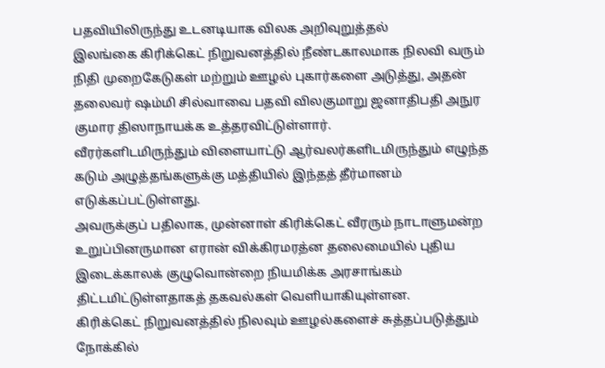பதவியிலிருந்து உடனடியாக விலக அறிவுறுத்தல்
இலங்கை கிரிக்கெட் நிறுவனத்தில் நீண்டகாலமாக நிலவி வரும் நிதி முறைகேடுகள் மற்றும் ஊழல் புகார்களை அடுத்து, அதன் தலைவர் ஷம்மி சில்வாவை பதவி விலகுமாறு ஜனாதிபதி அநுர குமார திஸாநாயக்க உத்தரவிட்டுள்ளார்.
வீரர்களிடமிருந்தும் விளையாட்டு ஆர்வலர்களிடமிருந்தும் எழுந்த கடும் அழுத்தங்களுக்கு மத்தியில் இந்தத் தீர்மானம் எடுக்கப்பட்டுள்ளது.
அவருக்குப் பதிலாக, முன்னாள் கிரிக்கெட் வீரரும் நாடாளுமன்ற உறுப்பினருமான எரான் விக்கிரமரத்ன தலைமையில் புதிய இடைக்காலக் குழுவொன்றை நியமிக்க அரசாங்கம் திட்டமிட்டுள்ளதாகத் தகவல்கள் வெளியாகியுள்ளன.
கிரிக்கெட் நிறுவனத்தில் நிலவும் ஊழல்களைச் சுத்தப்படுத்தும் நோக்கில்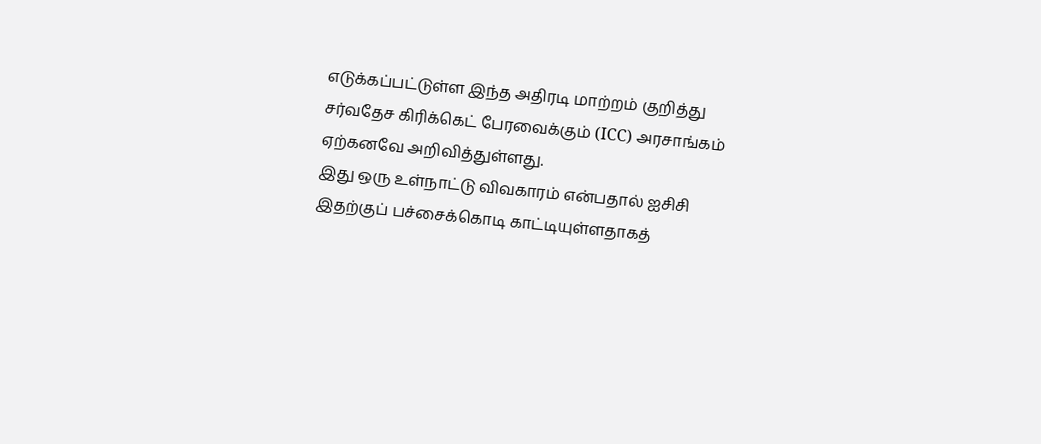எடுக்கப்பட்டுள்ள இந்த அதிரடி மாற்றம் குறித்து சர்வதேச கிரிக்கெட் பேரவைக்கும் (ICC) அரசாங்கம் ஏற்கனவே அறிவித்துள்ளது.
இது ஒரு உள்நாட்டு விவகாரம் என்பதால் ஐசிசி இதற்குப் பச்சைக்கொடி காட்டியுள்ளதாகத்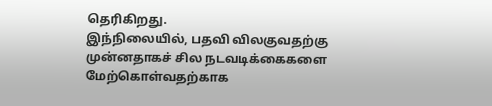தெரிகிறது.
இந்நிலையில், பதவி விலகுவதற்கு முன்னதாகச் சில நடவடிக்கைகளை மேற்கொள்வதற்காக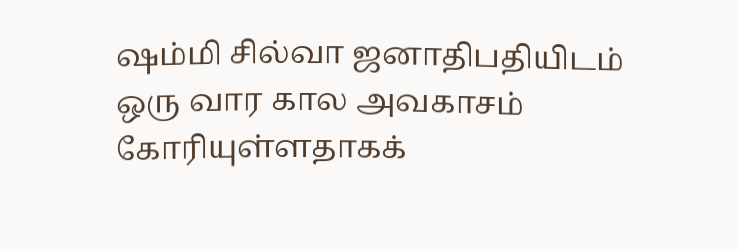ஷம்மி சில்வா ஜனாதிபதியிடம் ஒரு வார கால அவகாசம் கோரியுள்ளதாகக்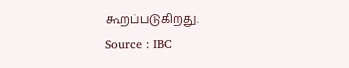கூறப்படுகிறது.
Source : IBC